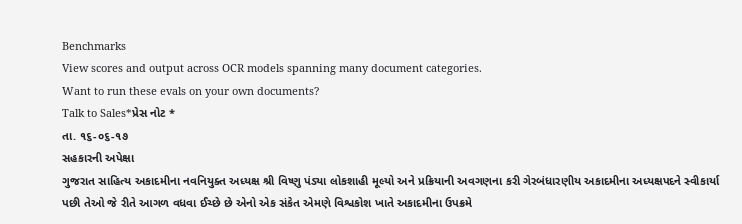Benchmarks
View scores and output across OCR models spanning many document categories.
Want to run these evals on your own documents?
Talk to Sales*પ્રેસ નોટ *
તા. ૧૬-૦૬-૧૭
સહકારની અપેક્ષા
ગુજરાત સાહિત્ય અકાદમીના નવનિયુક્ત અધ્યક્ષ શ્રી વિષ્ણુ પંડ્યા લોકશાહી મૂલ્યો અને પ્રક્રિયાની અવગણના કરી ગેરબંધારણીય અકાદમીના અધ્યક્ષપદને સ્વીકાર્યા પછી તેઓ જે રીતે આગળ વધવા ઈચ્છે છે એનો એક સંકેત એમણે વિશ્વકોશ ખાતે અકાદમીના ઉપક્રમે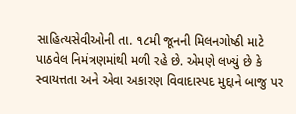સાહિત્યસેવીઓની તા. ૧૮મી જૂનની મિલનગોષ્ઠી માટે પાઠવેલ નિમંત્રણમાંથી મળી રહે છે. એમણે લખ્યું છે કે સ્વાયત્તતા અને એવા અકારણ વિવાદાસ્પદ મુદ્દાને બાજુ પર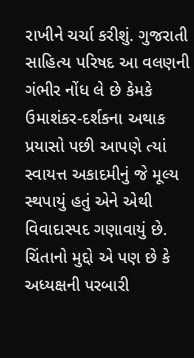રાખીને ચર્ચા કરીશું. ગુજરાતી સાહિત્ય પરિષદ આ વલણની ગંભીર નોંધ લે છે કેમકે ઉમાશંકર-દર્શકના અથાક પ્રયાસો પછી આપણે ત્યાં સ્વાયત્ત અકાદમીનું જે મૂલ્ય સ્થપાયું હતું એને એથી વિવાદાસ્પદ ગણાવાયું છે. ચિંતાનો મુદ્દો એ પણ છે કે અધ્યક્ષની પરબારી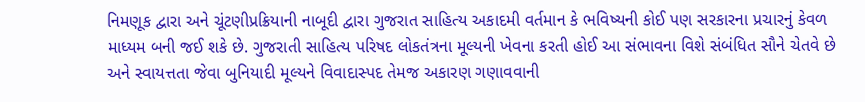નિમણૂક દ્વારા અને ચૂંટણીપ્રક્રિયાની નાબૂદી દ્વારા ગુજરાત સાહિત્ય અકાદમી વર્તમાન કે ભવિષ્યની કોઈ પણ સરકારના પ્રચારનું કેવળ માધ્યમ બની જઈ શકે છે. ગુજરાતી સાહિત્ય પરિષદ લોકતંત્રના મૂલ્યની ખેવના કરતી હોઈ આ સંભાવના વિશે સંબંધિત સૌને ચેતવે છે અને સ્વાયત્તતા જેવા બુનિયાદી મૂલ્યને વિવાદાસ્પદ તેમજ અકારણ ગણાવવાની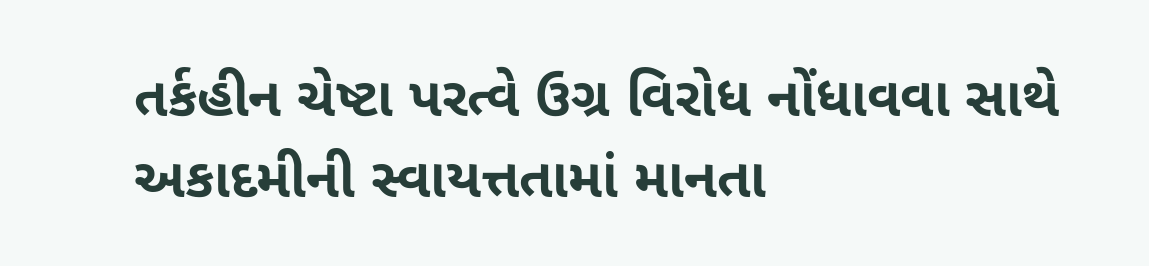તર્કહીન ચેષ્ટા પરત્વે ઉગ્ર વિરોધ નોંધાવવા સાથે અકાદમીની સ્વાયત્તતામાં માનતા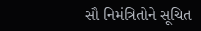સૌ નિમંત્રિતોને સૂચિત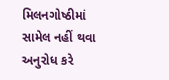મિલનગોષ્ઠીમાં સામેલ નહીં થવા અનુરોધ કરે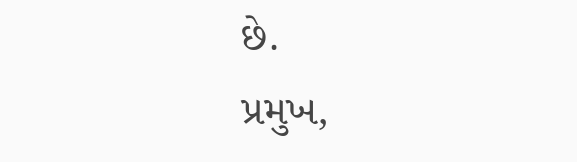છે.
પ્રમુખ,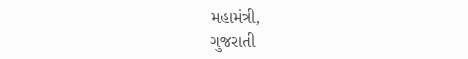મહામંત્રી,
ગુજરાતી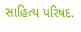સાહિત્ય પરિષદ.